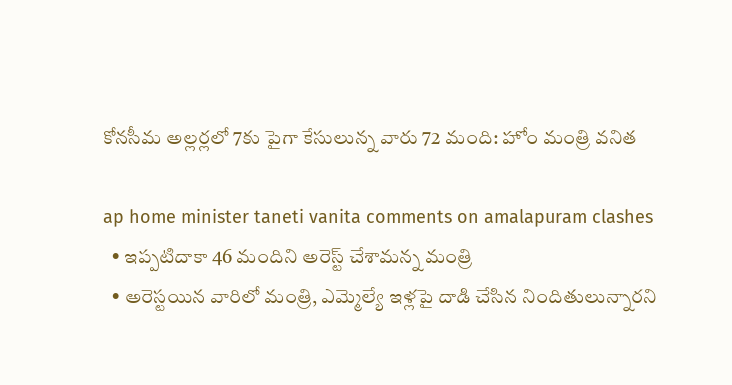కోన‌సీమ అల్ల‌ర్ల‌లో 7కు పైగా కేసులున్న వారు 72 మంది: హోం మంత్రి వ‌నిత

ap home minister taneti vanita comments on amalapuram clashes
  • ఇప్ప‌టిదాకా 46 మందిని అరెస్ట్‌ చేశామన్న మంత్రి
  • అరెస్టయిన వారిలో మంత్రి, ఎమ్మెల్యే ఇళ్ల‌పై దాడి చేసిన నిందితులున్నారని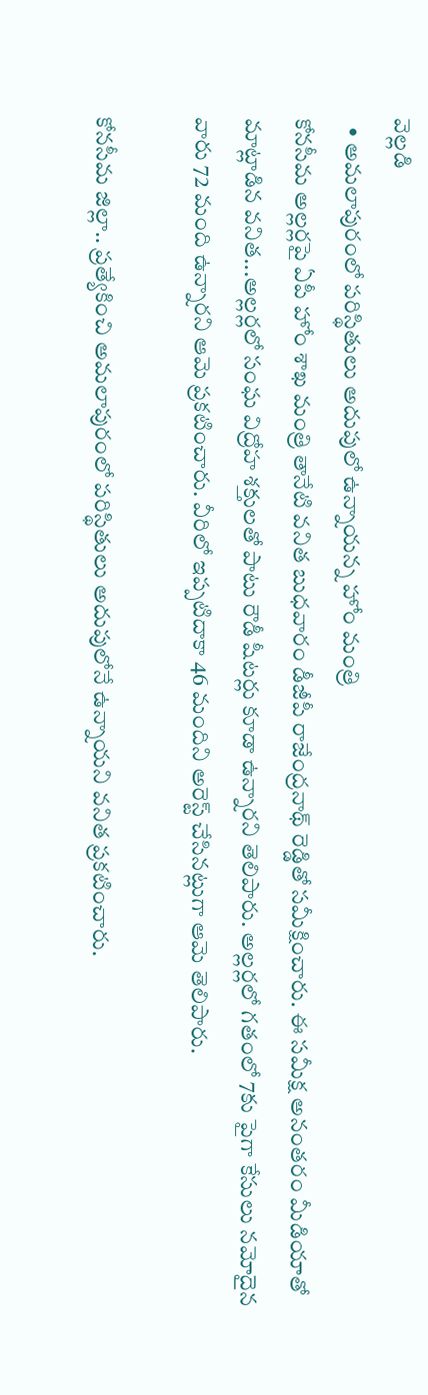వెల్లడి
  • అమ‌లాపురంలో ప‌రిస్థితులు అదుపులో ఉన్నాయ‌న్న హోం మంత్రి
కోన‌సీమ అల్ల‌ర్ల‌పై ఏపీ హోం శాఖ మంత్రి తానేటి వ‌నిత బుధ‌వారం డీజీపీ రాజేంద్ర‌నాథ్ రెడ్డితో స‌మీక్షించారు. ఈ స‌మీక్ష అనంత‌రం మీడియాతో మాట్లాడిన వ‌నిత...అల్ల‌ర్ల‌లో సంఘ విద్రోహ శ‌క్తుల‌తో పాటు రౌడీ షీట‌ర్లు కూడా ఉన్నార‌ని తెలిపారు. అల్ల‌ర్ల‌లో గ‌తంలో 7కు పైగా కేసులు న‌మోదైన వారు 72 మంది ఉన్నార‌ని ఆమె ప్ర‌క‌టించారు. వీరిలో ఇప్ప‌టిదాకా 46 మందిని అరెస్ట్ చేసిన‌ట్లుగా ఆమె తెలిపారు.

కోన‌సీమ జిల్లా.. ప్ర‌త్యేకించి అమ‌లాపురంలో ప‌రిస్థితులు అదుపులోనే ఉన్నాయ‌ని వ‌నిత ప్ర‌క‌టించారు.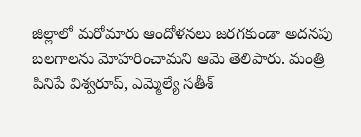జిల్లాలో మ‌రోమారు ఆందోళ‌న‌లు జ‌ర‌గ‌కుండా అద‌న‌పు బ‌ల‌గాల‌ను మోహ‌రించామ‌ని ఆమె తెలిపారు. మంత్రి పినిపే విశ్వ‌రూప్‌, ఎమ్మెల్యే స‌తీశ్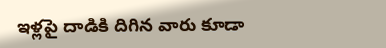ఇళ్ల‌పై దాడికి దిగిన వారు కూడా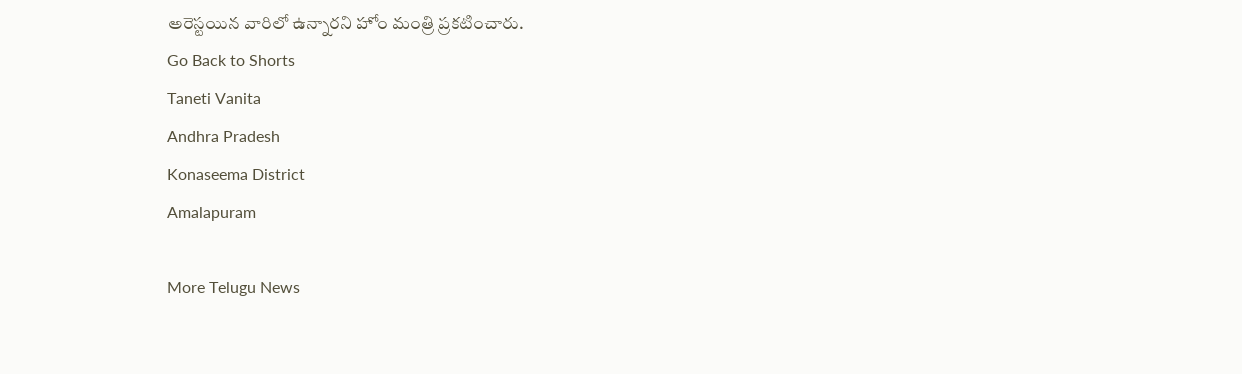అరెస్టయిన వారిలో ఉన్నార‌ని హోం మంత్రి ప్ర‌కటించారు.
Go Back to Shorts
Taneti Vanita
Andhra Pradesh
Konaseema District
Amalapuram

More Telugu News